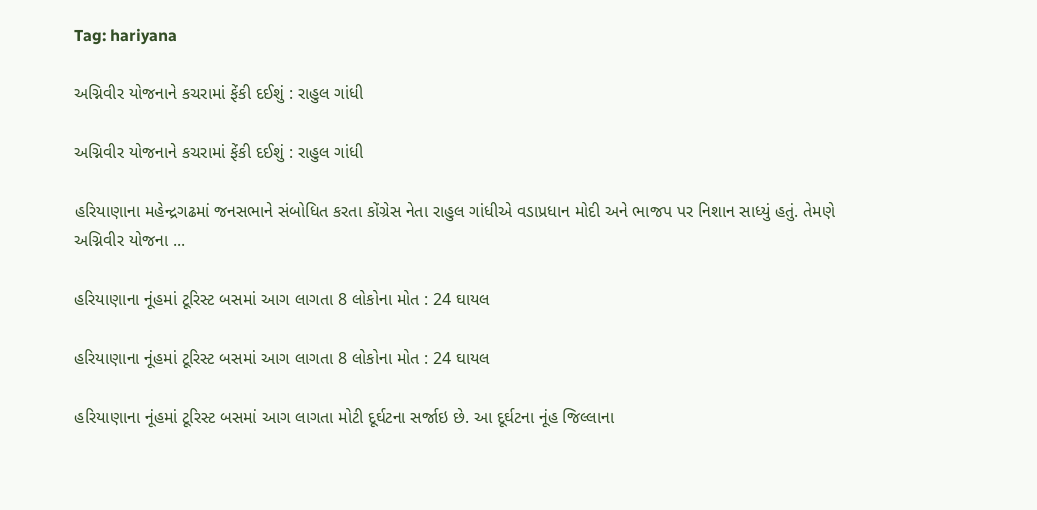Tag: hariyana

અગ્નિવીર યોજનાને કચરામાં ફેંકી દઈશું : રાહુલ ગાંધી

અગ્નિવીર યોજનાને કચરામાં ફેંકી દઈશું : રાહુલ ગાંધી

હરિયાણાના મહેન્દ્રગઢમાં જનસભાને સંબોધિત કરતા કોંગ્રેસ નેતા રાહુલ ગાંધીએ વડાપ્રધાન મોદી અને ભાજપ પર નિશાન સાધ્યું હતું. તેમણે અગ્નિવીર યોજના ...

હરિયાણાના નૂંહમાં ટૂરિસ્ટ બસમાં આગ લાગતા 8 લોકોના મોત : 24 ઘાયલ

હરિયાણાના નૂંહમાં ટૂરિસ્ટ બસમાં આગ લાગતા 8 લોકોના મોત : 24 ઘાયલ

હરિયાણાના નૂંહમાં ટૂરિસ્ટ બસમાં આગ લાગતા મોટી દૂર્ઘટના સર્જાઇ છે. આ દૂર્ઘટના નૂંહ જિલ્લાના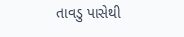તાવડુ પાસેથી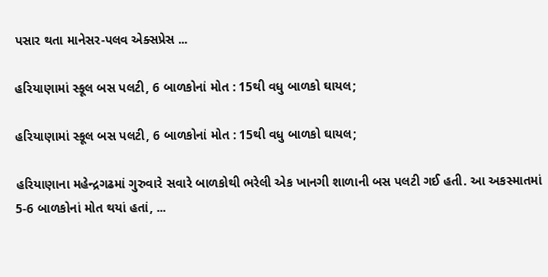પસાર થતા માનેસર-પલવ એક્સપ્રેસ ...

હરિયાણામાં સ્કૂલ બસ પલટી, 6 બાળકોનાં મોત : 15થી વધુ બાળકો ઘાયલ;

હરિયાણામાં સ્કૂલ બસ પલટી, 6 બાળકોનાં મોત : 15થી વધુ બાળકો ઘાયલ;

હરિયાણાના મહેન્દ્રગઢમાં ગુરુવારે સવારે બાળકોથી ભરેલી એક ખાનગી શાળાની બસ પલટી ગઈ હતી. આ અકસ્માતમાં 5-6 બાળકોનાં મોત થયાં હતાં, ...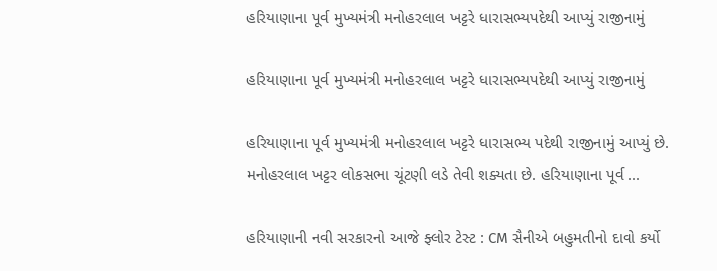હરિયાણાના પૂર્વ મુખ્યમંત્રી મનોહરલાલ ખટ્ટરે ધારાસભ્યપદેથી આપ્યું રાજીનામું

હરિયાણાના પૂર્વ મુખ્યમંત્રી મનોહરલાલ ખટ્ટરે ધારાસભ્યપદેથી આપ્યું રાજીનામું

હરિયાણાના પૂર્વ મુખ્યમંત્રી મનોહરલાલ ખટ્ટરે ધારાસભ્ય પદેથી રાજીનામું આપ્યું છે. મનોહરલાલ ખટ્ટર લોકસભા ચૂંટણી લડે તેવી શક્યતા છે. હરિયાણાના પૂર્વ ...

હરિયાણાની નવી સરકારનો આજે ફ્લોર ટેસ્ટ : CM સૈનીએ બહુમતીનો દાવો કર્યો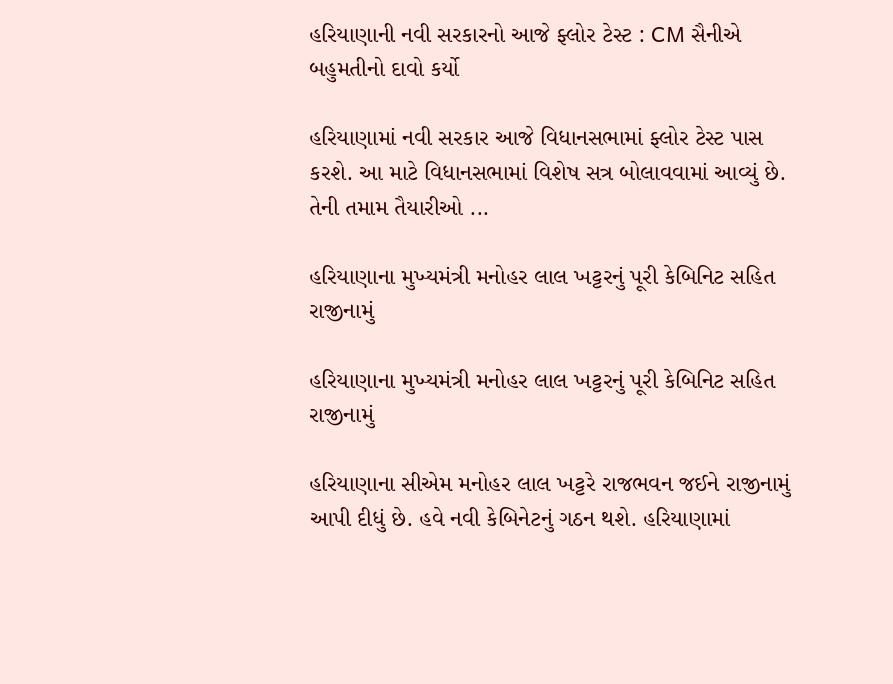હરિયાણાની નવી સરકારનો આજે ફ્લોર ટેસ્ટ : CM સૈનીએ બહુમતીનો દાવો કર્યો

હરિયાણામાં નવી સરકાર આજે વિધાનસભામાં ફ્લોર ટેસ્ટ પાસ કરશે. આ માટે વિધાનસભામાં વિશેષ સત્ર બોલાવવામાં આવ્યું છે. તેની તમામ તૈયારીઓ ...

હરિયાણાના મુખ્યમંત્રી મનોહર લાલ ખટ્ટરનું પૂરી કેબિનિટ સહિત રાજીનામું

હરિયાણાના મુખ્યમંત્રી મનોહર લાલ ખટ્ટરનું પૂરી કેબિનિટ સહિત રાજીનામું

હરિયાણાના સીએમ મનોહર લાલ ખટ્ટરે રાજભવન જઈને રાજીનામું આપી દીધું છે. હવે નવી કેબિનેટનું ગઠન થશે. હરિયાણામાં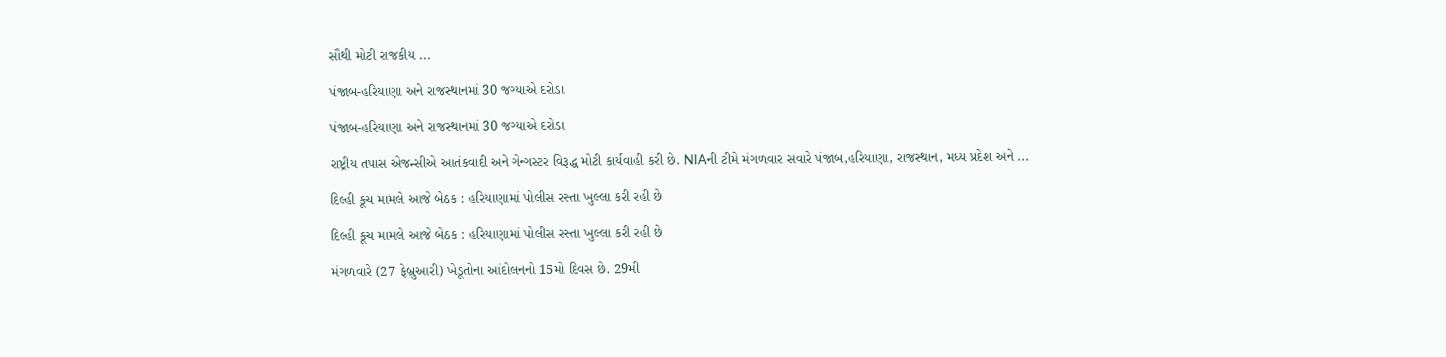સૌથી મોટી રાજકીય ...

પંજાબ-હરિયાણા અને રાજસ્થાનમાં 30 જગ્યાએ દરોડા

પંજાબ-હરિયાણા અને રાજસ્થાનમાં 30 જગ્યાએ દરોડા

રાષ્ટ્રીય તપાસ એજન્સીએ આતંકવાદી અને ગેન્ગસ્ટર વિરૂદ્ધ મોટી કાર્યવાહી કરી છે. NIAની ટીમે મંગળવાર સવારે પંજાબ,હરિયાણા, રાજસ્થાન, મધ્ય પ્રદેશ અને ...

દિલ્હી કૂચ મામલે આજે બેઠક : હરિયાણામાં પોલીસ રસ્તા ખુલ્લા કરી રહી છે

દિલ્હી કૂચ મામલે આજે બેઠક : હરિયાણામાં પોલીસ રસ્તા ખુલ્લા કરી રહી છે

મંગળવારે (27 ફેબ્રુઆરી) ખેડૂતોના આંદોલનનો 15મો દિવસ છે. 29મી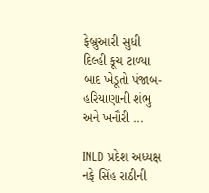ફેબ્રુઆરી સુધી દિલ્હી કૂચ ટાળ્યા બાદ ખેડૂતો પંજાબ-હરિયાણાની શંભુ અને ખનૌરી ...

INLD પ્રદેશ અધ્યક્ષ નફે સિંહ રાઠીની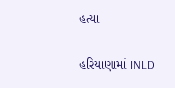હત્યા

હરિયાણામાં INLD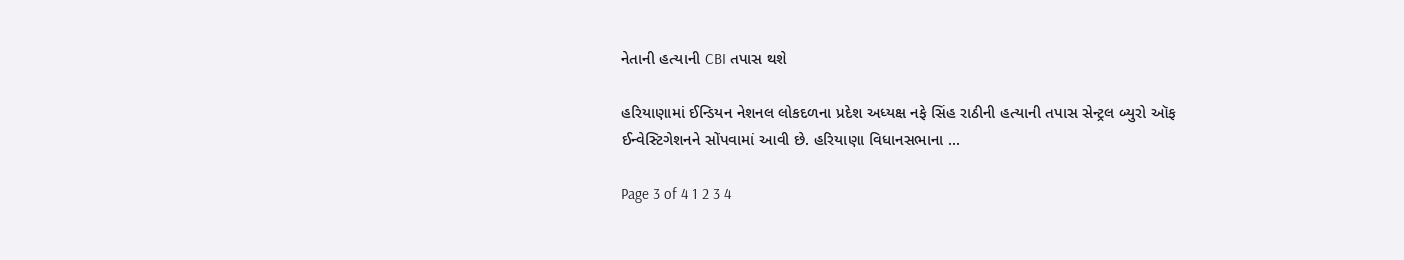નેતાની હત્યાની CBI તપાસ થશે

હરિયાણામાં ઈન્ડિયન નેશનલ લોકદળના પ્રદેશ અધ્યક્ષ નફે સિંહ રાઠીની હત્યાની તપાસ સેન્ટ્રલ બ્યુરો ઑફ ઈન્વેસ્ટિગેશનને સોંપવામાં આવી છે. હરિયાણા વિધાનસભાના ...

Page 3 of 4 1 2 3 4